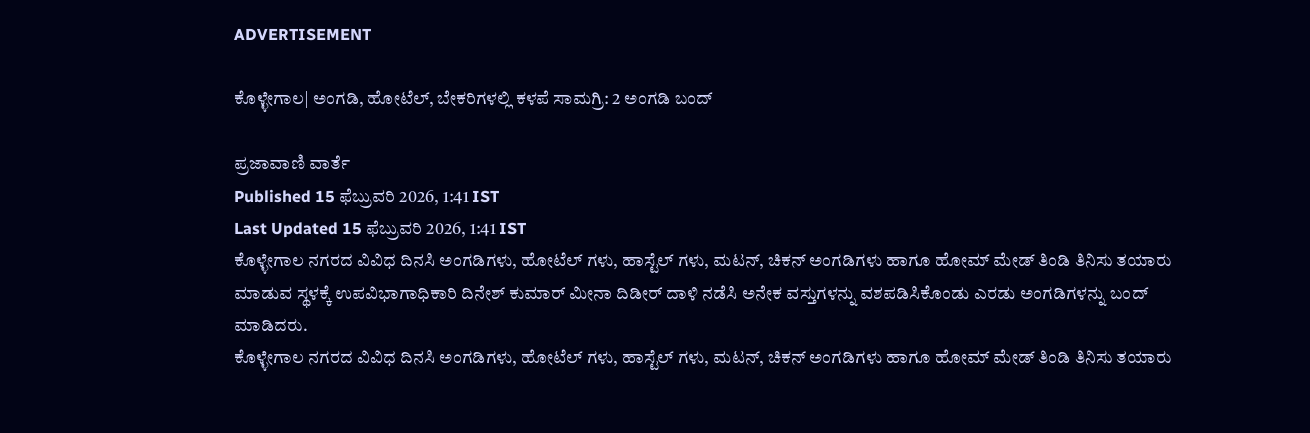ADVERTISEMENT

ಕೊಳ್ಳೇಗಾಲ| ಅಂಗಡಿ, ಹೋಟೆಲ್‌, ಬೇಕರಿಗಳಲ್ಲಿ ಕಳಪೆ ಸಾಮಗ್ರಿ: 2 ಅಂಗಡಿ ಬಂದ್

ಪ್ರಜಾವಾಣಿ ವಾರ್ತೆ
Published 15 ಫೆಬ್ರುವರಿ 2026, 1:41 IST
Last Updated 15 ಫೆಬ್ರುವರಿ 2026, 1:41 IST
ಕೊಳ್ಳೇಗಾಲ ನಗರದ ವಿವಿಧ ದಿನಸಿ ಅಂಗಡಿಗಳು, ಹೋಟೆಲ್ ಗಳು, ಹಾಸ್ಟೆಲ್ ಗಳು, ಮಟನ್, ಚಿಕನ್ ಅಂಗಡಿಗಳು ಹಾಗೂ ಹೋಮ್ ಮೇಡ್ ತಿಂಡಿ ತಿನಿಸು ತಯಾರು ಮಾಡುವ ಸ್ಥಳಕ್ಕೆ ಉಪವಿಭಾಗಾಧಿಕಾರಿ ದಿನೇಶ್ ಕುಮಾರ್ ಮೀನಾ ದಿಡೀರ್ ದಾಳಿ ನಡೆಸಿ ಅನೇಕ ವಸ್ತುಗಳನ್ನು ವಶಪಡಿಸಿಕೊಂಡು ಎರಡು ಅಂಗಡಿಗಳನ್ನು ಬಂದ್ ಮಾಡಿದರು.
ಕೊಳ್ಳೇಗಾಲ ನಗರದ ವಿವಿಧ ದಿನಸಿ ಅಂಗಡಿಗಳು, ಹೋಟೆಲ್ ಗಳು, ಹಾಸ್ಟೆಲ್ ಗಳು, ಮಟನ್, ಚಿಕನ್ ಅಂಗಡಿಗಳು ಹಾಗೂ ಹೋಮ್ ಮೇಡ್ ತಿಂಡಿ ತಿನಿಸು ತಯಾರು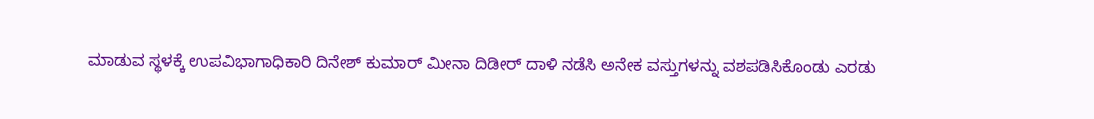ಮಾಡುವ ಸ್ಥಳಕ್ಕೆ ಉಪವಿಭಾಗಾಧಿಕಾರಿ ದಿನೇಶ್ ಕುಮಾರ್ ಮೀನಾ ದಿಡೀರ್ ದಾಳಿ ನಡೆಸಿ ಅನೇಕ ವಸ್ತುಗಳನ್ನು ವಶಪಡಿಸಿಕೊಂಡು ಎರಡು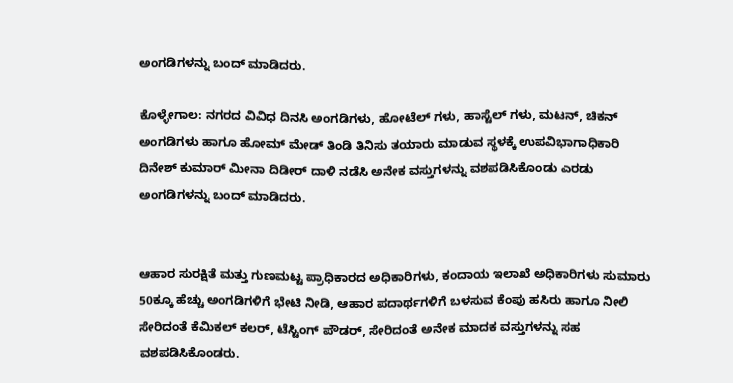ಅಂಗಡಿಗಳನ್ನು ಬಂದ್ ಮಾಡಿದರು.

ಕೊಳ್ಳೇಗಾಲ: ನಗರದ ವಿವಿಧ ದಿನಸಿ ಅಂಗಡಿಗಳು, ಹೋಟೆಲ್ ಗಳು, ಹಾಸ್ಟೆಲ್ ಗಳು, ಮಟನ್, ಚಿಕನ್ ಅಂಗಡಿಗಳು ಹಾಗೂ ಹೋಮ್ ಮೇಡ್ ತಿಂಡಿ ತಿನಿಸು ತಯಾರು ಮಾಡುವ ಸ್ಥಳಕ್ಕೆ ಉಪವಿಭಾಗಾಧಿಕಾರಿ ದಿನೇಶ್ ಕುಮಾರ್ ಮೀನಾ ದಿಡೀರ್ ದಾಳಿ ನಡೆಸಿ ಅನೇಕ ವಸ್ತುಗಳನ್ನು ವಶಪಡಿಸಿಕೊಂಡು ಎರಡು ಅಂಗಡಿಗಳನ್ನು ಬಂದ್ ಮಾಡಿದರು.


ಆಹಾರ ಸುರಕ್ಷಿತೆ ಮತ್ತು ಗುಣಮಟ್ಟ ಪ್ರಾಧಿಕಾರದ ಅಧಿಕಾರಿಗಳು, ಕಂದಾಯ ಇಲಾಖೆ ಅಧಿಕಾರಿಗಳು ಸುಮಾರು 50ಕ್ಕೂ ಹೆಚ್ಚು ಅಂಗಡಿಗಳಿಗೆ ಭೇಟಿ ನೀಡಿ, ಆಹಾರ ಪದಾರ್ಥಗಳಿಗೆ ಬಳಸುವ ಕೆಂಪು ಹಸಿರು ಹಾಗೂ ನೀಲಿ ಸೇರಿದಂತೆ ಕೆಮಿಕಲ್ ಕಲರ್, ಟೆಸ್ಟಿಂಗ್ ಪೌಡರ್, ಸೇರಿದಂತೆ ಅನೇಕ ಮಾದಕ ವಸ್ತುಗಳನ್ನು ಸಹ ವಶಪಡಿಸಿಕೊಂಡರು.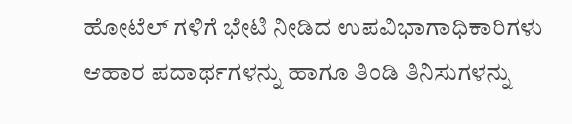ಹೋಟೆಲ್ ಗಳಿಗೆ ಭೇಟಿ ನೀಡಿದ ಉಪವಿಭಾಗಾಧಿಕಾರಿಗಳು ಆಹಾರ ಪದಾರ್ಥಗಳನ್ನು ಹಾಗೂ ತಿಂಡಿ ತಿನಿಸುಗಳನ್ನು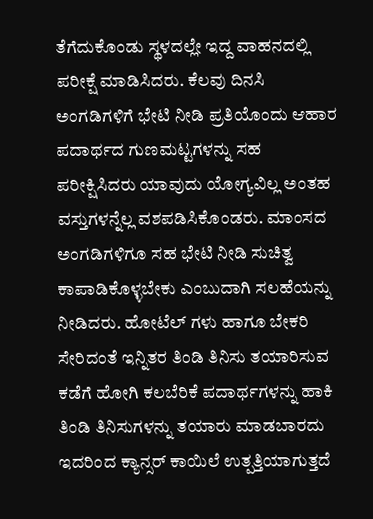ತೆಗೆದುಕೊಂಡು ಸ್ಥಳದಲ್ಲೇ ಇದ್ದ ವಾಹನದಲ್ಲಿ ಪರೀಕ್ಷೆ ಮಾಡಿಸಿದರು. ಕೆಲವು ದಿನಸಿ ಅಂಗಡಿಗಳಿಗೆ ಭೇಟಿ ನೀಡಿ ಪ್ರತಿಯೊಂದು ಆಹಾರ ಪದಾರ್ಥದ ಗುಣಮಟ್ಟಗಳನ್ನು ಸಹ ಪರೀಕ್ಷಿಸಿದರು ಯಾವುದು ಯೋಗ್ಯವಿಲ್ಲ ಅಂತಹ ವಸ್ತುಗಳನ್ನೆಲ್ಲ ವಶಪಡಿಸಿಕೊಂಡರು. ಮಾಂಸದ ಅಂಗಡಿಗಳಿಗೂ ಸಹ ಭೇಟಿ ನೀಡಿ ಸುಚಿತ್ವ ಕಾಪಾಡಿಕೊಳ್ಳಬೇಕು ಎಂಬುದಾಗಿ ಸಲಹೆಯನ್ನು ನೀಡಿದರು. ಹೋಟೆಲ್ ಗಳು ಹಾಗೂ ಬೇಕರಿ ಸೇರಿದಂತೆ ಇನ್ನಿತರ ತಿಂಡಿ ತಿನಿಸು ತಯಾರಿಸುವ ಕಡೆಗೆ ಹೋಗಿ ಕಲಬೆರಿಕೆ ಪದಾರ್ಥಗಳನ್ನು ಹಾಕಿ ತಿಂಡಿ ತಿನಿಸುಗಳನ್ನು ತಯಾರು ಮಾಡಬಾರದು ಇದರಿಂದ ಕ್ಯಾನ್ಸರ್ ಕಾಯಿಲೆ ಉತ್ಪತ್ತಿಯಾಗುತ್ತದೆ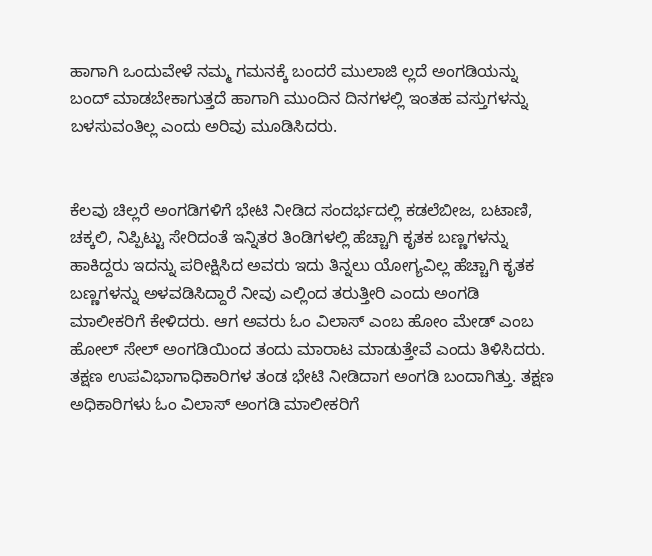ಹಾಗಾಗಿ ಒಂದುವೇಳೆ ನಮ್ಮ ಗಮನಕ್ಕೆ ಬಂದರೆ ಮುಲಾಜಿ ಲ್ಲದೆ ಅಂಗಡಿಯನ್ನು ಬಂದ್ ಮಾಡಬೇಕಾಗುತ್ತದೆ ಹಾಗಾಗಿ ಮುಂದಿನ ದಿನಗಳಲ್ಲಿ ಇಂತಹ ವಸ್ತುಗಳನ್ನು ಬಳಸುವಂತಿಲ್ಲ ಎಂದು ಅರಿವು ಮೂಡಿಸಿದರು.


ಕೆಲವು ಚಿಲ್ಲರೆ ಅಂಗಡಿಗಳಿಗೆ ಭೇಟಿ ನೀಡಿದ ಸಂದರ್ಭದಲ್ಲಿ ಕಡಲೆಬೀಜ, ಬಟಾಣಿ, ಚಕ್ಕಲಿ, ನಿಪ್ಪಿಟ್ಟು ಸೇರಿದಂತೆ ಇನ್ನಿತರ ತಿಂಡಿಗಳಲ್ಲಿ ಹೆಚ್ಚಾಗಿ ಕೃತಕ ಬಣ್ಣಗಳನ್ನು ಹಾಕಿದ್ದರು ಇದನ್ನು ಪರೀಕ್ಷಿಸಿದ ಅವರು ಇದು ತಿನ್ನಲು ಯೋಗ್ಯವಿಲ್ಲ ಹೆಚ್ಚಾಗಿ ಕೃತಕ ಬಣ್ಣಗಳನ್ನು ಅಳವಡಿಸಿದ್ದಾರೆ ನೀವು ಎಲ್ಲಿಂದ ತರುತ್ತೀರಿ ಎಂದು ಅಂಗಡಿ ಮಾಲೀಕರಿಗೆ ಕೇಳಿದರು. ಆಗ ಅವರು ಓಂ ವಿಲಾಸ್ ಎಂಬ ಹೋಂ ಮೇಡ್ ಎಂಬ ಹೋಲ್ ಸೇಲ್ ಅಂಗಡಿಯಿಂದ ತಂದು ಮಾರಾಟ ಮಾಡುತ್ತೇವೆ ಎಂದು ತಿಳಿಸಿದರು. ತಕ್ಷಣ ಉಪವಿಭಾಗಾಧಿಕಾರಿಗಳ ತಂಡ ಭೇಟಿ ನೀಡಿದಾಗ ಅಂಗಡಿ ಬಂದಾಗಿತ್ತು. ತಕ್ಷಣ ಅಧಿಕಾರಿಗಳು ಓಂ ವಿಲಾಸ್ ಅಂಗಡಿ ಮಾಲೀಕರಿಗೆ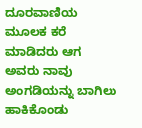ದೂರವಾಣಿಯ ಮೂಲಕ ಕರೆ ಮಾಡಿದರು ಆಗ ಅವರು ನಾವು ಅಂಗಡಿಯನ್ನು ಬಾಗಿಲು ಹಾಕಿಕೊಂಡು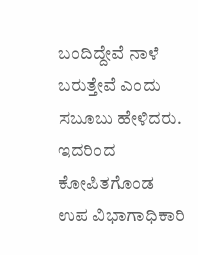ಬಂದಿದ್ದೇವೆ ನಾಳೆ ಬರುತ್ತೇವೆ ಎಂದು ಸಬೂಬು ಹೇಳಿದರು. ಇದರಿಂದ ಕೋಪಿತಗೊಂಡ ಉಪ ವಿಭಾಗಾಧಿಕಾರಿ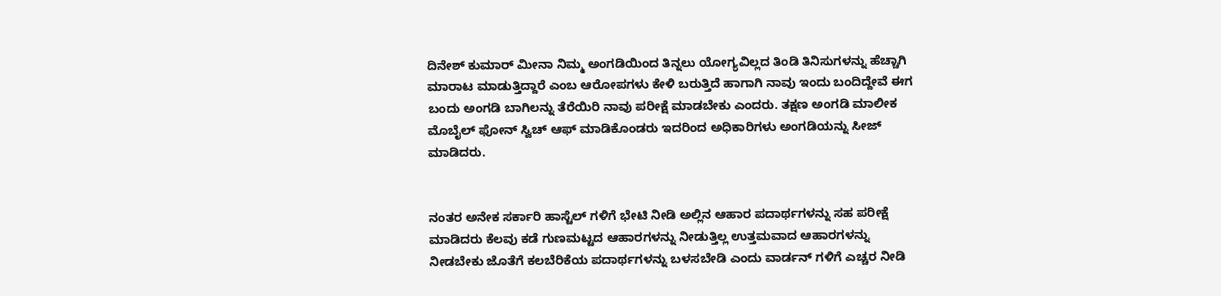ದಿನೇಶ್ ಕುಮಾರ್ ಮೀನಾ ನಿಮ್ಮ ಅಂಗಡಿಯಿಂದ ತಿನ್ನಲು ಯೋಗ್ಯವಿಲ್ಲದ ತಿಂಡಿ ತಿನಿಸುಗಳನ್ನು ಹೆಚ್ಚಾಗಿ ಮಾರಾಟ ಮಾಡುತ್ತಿದ್ದಾರೆ ಎಂಬ ಆರೋಪಗಳು ಕೇಳಿ ಬರುತ್ತಿದೆ ಹಾಗಾಗಿ ನಾವು ಇಂದು ಬಂದಿದ್ದೇವೆ ಈಗ ಬಂದು ಅಂಗಡಿ ಬಾಗಿಲನ್ನು ತೆರೆಯಿರಿ ನಾವು ಪರೀಕ್ಷೆ ಮಾಡಬೇಕು ಎಂದರು. ತಕ್ಷಣ ಅಂಗಡಿ ಮಾಲೀಕ ಮೊಬೈಲ್ ಫೋನ್ ಸ್ವಿಚ್ ಆಫ್ ಮಾಡಿಕೊಂಡರು ಇದರಿಂದ ಅಧಿಕಾರಿಗಳು ಅಂಗಡಿಯನ್ನು ಸೀಜ್ ಮಾಡಿದರು.


ನಂತರ ಅನೇಕ ಸರ್ಕಾರಿ ಹಾಸ್ಟೆಲ್ ಗಳಿಗೆ ಭೇಟಿ ನೀಡಿ ಅಲ್ಲಿನ ಆಹಾರ ಪದಾರ್ಥಗಳನ್ನು ಸಹ ಪರೀಕ್ಷೆ ಮಾಡಿದರು ಕೆಲವು ಕಡೆ ಗುಣಮಟ್ಟದ ಆಹಾರಗಳನ್ನು ನೀಡುತ್ತಿಲ್ಲ ಉತ್ತಮವಾದ ಆಹಾರಗಳನ್ನು ನೀಡಬೇಕು ಜೊತೆಗೆ ಕಲಬೆರಿಕೆಯ ಪದಾರ್ಥಗಳನ್ನು ಬಳಸಬೇಡಿ ಎಂದು ವಾರ್ಡನ್ ಗಳಿಗೆ ಎಚ್ಚರ ನೀಡಿ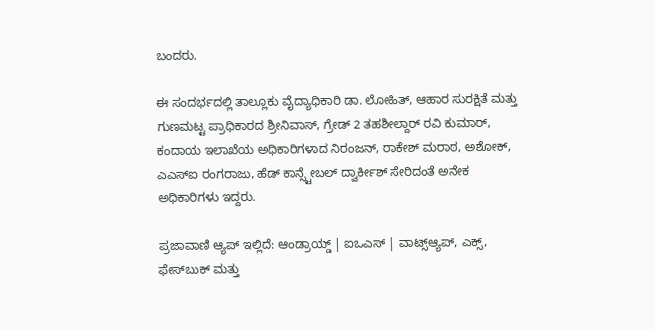ಬಂದರು.

ಈ ಸಂದರ್ಭದಲ್ಲಿ ತಾಲ್ಲೂಕು ವೈದ್ಯಾಧಿಕಾರಿ ಡಾ. ಲೋಹಿತ್, ಆಹಾರ ಸುರಕ್ಷಿತೆ ಮತ್ತು ಗುಣಮಟ್ಟ ಪ್ರಾಧಿಕಾರದ ಶ್ರೀನಿವಾಸ್, ಗ್ರೇಡ್ 2 ತಹಶೀಲ್ದಾರ್ ರವಿ ಕುಮಾರ್, ಕಂದಾಯ ಇಲಾಖೆಯ ಅಧಿಕಾರಿಗಳಾದ ನಿರಂಜನ್, ರಾಕೇಶ್ ಮರಾಠ, ಅಶೋಕ್, ಎಎಸ್ಐ ರಂಗರಾಜು, ಹೆಡ್ ಕಾನ್ಸ್ಟೇಬಲ್ ದ್ವಾರ್ಕೀಶ್ ಸೇರಿದಂತೆ ಅನೇಕ ಅಧಿಕಾರಿಗಳು ಇದ್ದರು.

ಪ್ರಜಾವಾಣಿ ಆ್ಯಪ್ ಇಲ್ಲಿದೆ: ಆಂಡ್ರಾಯ್ಡ್ | ಐಒಎಸ್ | ವಾಟ್ಸ್ಆ್ಯಪ್, ಎಕ್ಸ್, ಫೇಸ್‌ಬುಕ್ ಮತ್ತು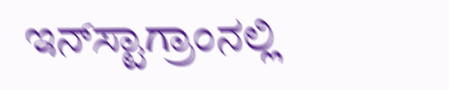ಇನ್‌ಸ್ಟಾಗ್ರಾಂನಲ್ಲಿ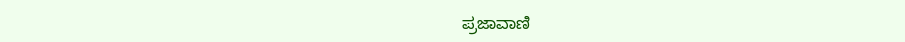ಪ್ರಜಾವಾಣಿ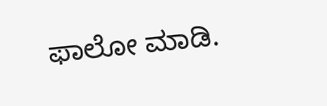ಫಾಲೋ ಮಾಡಿ.